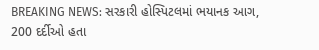BREAKING NEWS: સરકારી હોસ્પિટલમાં ભયાનક આગ, 200 દર્દીઓ હતા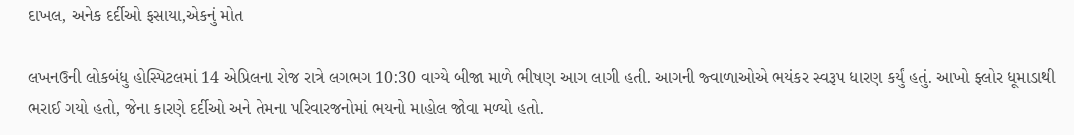દાખલ, અનેક દર્દીઓ ફસાયા,એકનું મોત

લખનઉની લોકબંધુ હોસ્પિટલમાં 14 એપ્રિલના રોજ રાત્રે લગભગ 10:30 વાગ્યે બીજા માળે ભીષણ આગ લાગી હતી. આગની જ્વાળાઓએ ભયંકર સ્વરૂપ ધારણ કર્યું હતું. આખો ફ્લોર ધૂમાડાથી ભરાઈ ગયો હતો, જેના કારણે દર્દીઓ અને તેમના પરિવારજનોમાં ભયનો માહોલ જોવા મળ્યો હતો.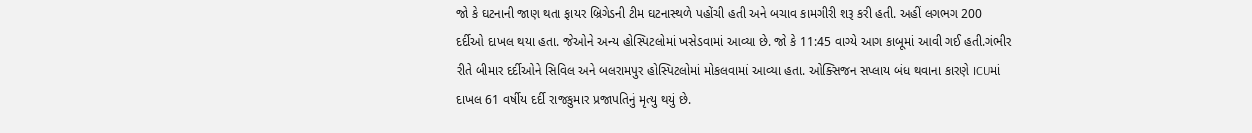જો કે ઘટનાની જાણ થતા ફાયર બ્રિગેડની ટીમ ઘટનાસ્થળે પહોંચી હતી અને બચાવ કામગીરી શરૂ કરી હતી. અહીં લગભગ 200 દર્દીઓ દાખલ થયા હતા. જેઓને અન્ય હોસ્પિટલોમાં ખસેડવામાં આવ્યા છે. જો કે 11:45 વાગ્યે આગ કાબૂમાં આવી ગઈ હતી.ગંભીર રીતે બીમાર દર્દીઓને સિવિલ અને બલરામપુર હોસ્પિટલોમાં મોકલવામાં આવ્યા હતા. ઓક્સિજન સપ્લાય બંધ થવાના કારણે ICUમાં દાખલ 61 વર્ષીય દર્દી રાજકુમાર પ્રજાપતિનું મૃત્યુ થયું છે.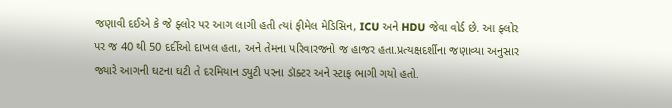જણાવી દઈએ કે જે ફ્લોર પર આગ લાગી હતી ત્યાં ફીમેલ મેડિસિન, ICU અને HDU જેવા વોર્ડ છે. આ ફ્લોર પર જ 40 થી 50 દર્દીઓ દાખલ હતા, અને તેમના પરિવારજનો જ હાજર હતા.પ્રત્યક્ષદર્શીના જણાવ્યા અનુસાર જ્યારે આગની ઘટના ઘટી તે દરમિયાન ડ્યુટી પરના ડૉક્ટર અને સ્ટાફ ભાગી ગયો હતો.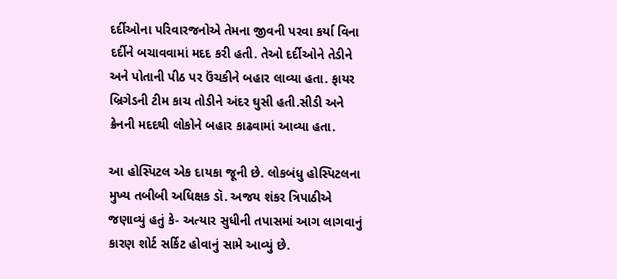દર્દીઓના પરિવારજનોએ તેમના જીવની પરવા કર્યા વિના દર્દીને બચાવવામાં મદદ કરી હતી. તેઓ દર્દીઓને તેડીને અને પોતાની પીઠ પર ઉંચકીને બહાર લાવ્યા હતા. ફાયર બ્રિગેડની ટીમ કાચ તોડીને અંદર ઘુસી હતી.સીડી અને ક્રેનની મદદથી લોકોને બહાર કાઢવામાં આવ્યા હતા.

આ હોસ્પિટલ એક દાયકા જૂની છે. લોકબંધુ હોસ્પિટલના મુખ્ય તબીબી અધિક્ષક ડૉ. અજય શંકર ત્રિપાઠીએ જણાવ્યું હતું કે- અત્યાર સુધીની તપાસમાં આગ લાગવાનું કારણ શોર્ટ સર્કિટ હોવાનું સામે આવ્યું છે.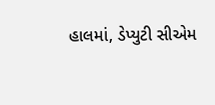હાલમાં, ડેપ્યુટી સીએમ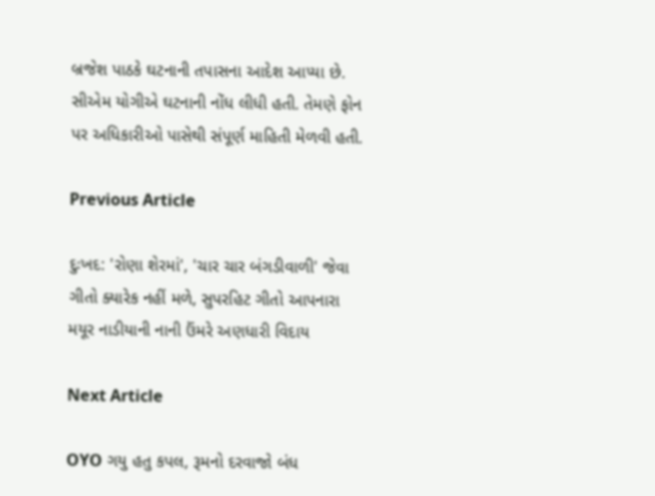બ્રજેશ પાઠકે ઘટનાની તપાસના આદેશ આપ્યા છે. સીએમ યોગીએ ઘટનાની નોંધ લીધી હતી. તેમણે ફોન પર અધિકારીઓ પાસેથી સંપૂર્ણ માહિતી મેળવી હતી.

Previous Article

દુઃખદ: 'રોણા શેરમાં', 'ચાર ચાર બંગડીવાળી' જેવા ગીતો ક્યારેક નહીં મળે, સુપરહિટ ગીતો આપનારા મયૂર નાડીયાની નાની ઉંમરે અણધારી વિદાય

Next Article

OYO ગયુ હતુ કપલ, રૂમનો દરવાજો બંધ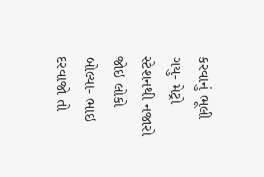કરવાનું ભૂલી ગયુ- મેટ્રો સ્ટેશનથી નજારો જોઇ લોકો બોલ્યા- ભાઇ દરવાજો તો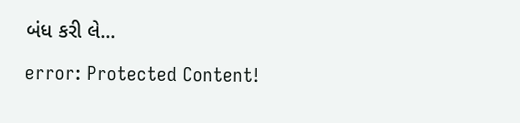બંધ કરી લે...

error: Protected Content!